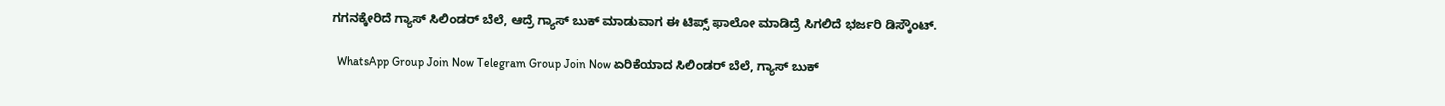ಗಗನಕ್ಕೇರಿದೆ ಗ್ಯಾಸ್ ಸಿಲಿಂಡರ್ ಬೆಲೆ, ಆದ್ರೆ ಗ್ಯಾಸ್ ಬುಕ್ ಮಾಡುವಾಗ ಈ ಟಿಪ್ಸ್ ಫಾಲೋ ಮಾಡಿದ್ರೆ ಸಿಗಲಿದೆ ಭರ್ಜರಿ ಡಿಸ್ಕೌಂಟ್.

  WhatsApp Group Join Now Telegram Group Join Now ಏರಿಕೆಯಾದ ಸಿಲಿಂಡರ್ ಬೆಲೆ, ಗ್ಯಾಸ್ ಬುಕ್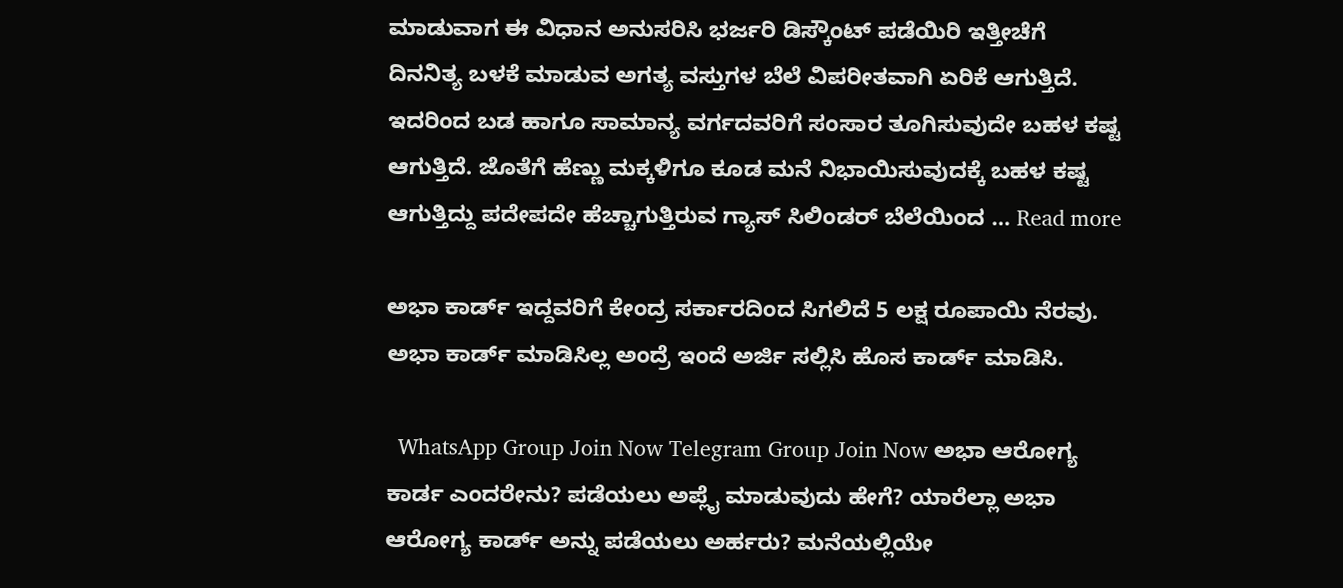ಮಾಡುವಾಗ ಈ ವಿಧಾನ ಅನುಸರಿಸಿ ಭರ್ಜರಿ ಡಿಸ್ಕೌಂಟ್ ಪಡೆಯಿರಿ ಇತ್ತೀಚೆಗೆ ದಿನನಿತ್ಯ ಬಳಕೆ ಮಾಡುವ ಅಗತ್ಯ ವಸ್ತುಗಳ ಬೆಲೆ ವಿಪರೀತವಾಗಿ ಏರಿಕೆ ಆಗುತ್ತಿದೆ. ಇದರಿಂದ ಬಡ ಹಾಗೂ ಸಾಮಾನ್ಯ ವರ್ಗದವರಿಗೆ ಸಂಸಾರ ತೂಗಿಸುವುದೇ ಬಹಳ ಕಷ್ಟ ಆಗುತ್ತಿದೆ. ಜೊತೆಗೆ ಹೆಣ್ಣು ಮಕ್ಕಳಿಗೂ ಕೂಡ ಮನೆ ನಿಭಾಯಿಸುವುದಕ್ಕೆ ಬಹಳ ಕಷ್ಟ ಆಗುತ್ತಿದ್ದು ಪದೇಪದೇ ಹೆಚ್ಚಾಗುತ್ತಿರುವ ಗ್ಯಾಸ್ ಸಿಲಿಂಡರ್ ಬೆಲೆಯಿಂದ … Read more

ಅಭಾ ಕಾರ್ಡ್ ಇದ್ದವರಿಗೆ ಕೇಂದ್ರ ಸರ್ಕಾರದಿಂದ ಸಿಗಲಿದೆ 5 ಲಕ್ಷ ರೂಪಾಯಿ ನೆರವು. ಅಭಾ ಕಾರ್ಡ್ ಮಾಡಿಸಿಲ್ಲ ಅಂದ್ರೆ ಇಂದೆ ಅರ್ಜಿ ಸಲ್ಲಿಸಿ ಹೊಸ ಕಾರ್ಡ್ ಮಾಡಿಸಿ.

  WhatsApp Group Join Now Telegram Group Join Now ಅಭಾ ಆರೋಗ್ಯ ಕಾರ್ಡ ಎಂದರೇನು? ಪಡೆಯಲು ಅಪ್ಲೈ ಮಾಡುವುದು ಹೇಗೆ? ಯಾರೆಲ್ಲಾ ಅಭಾ ಆರೋಗ್ಯ ಕಾರ್ಡ್ ಅನ್ನು ಪಡೆಯಲು ಅರ್ಹರು? ಮನೆಯಲ್ಲಿಯೇ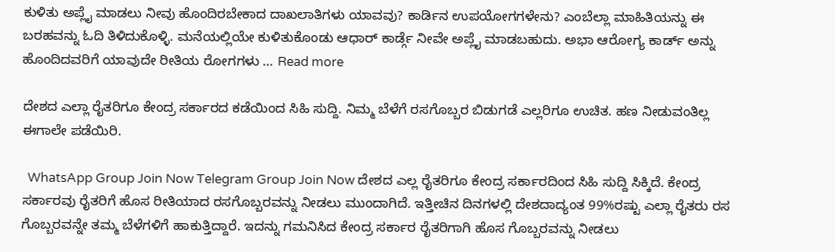ಕುಳಿತು ಅಪ್ಲೈ ಮಾಡಲು ನೀವು ಹೊಂದಿರಬೇಕಾದ ದಾಖಲಾತಿಗಳು ಯಾವವು? ಕಾರ್ಡಿನ ಉಪಯೋಗಗಳೇನು? ಎಂಬೆಲ್ಲಾ ಮಾಹಿತಿಯನ್ನು ಈ ಬರಹವನ್ನು ಓದಿ ತಿಳಿದುಕೊಳ್ಳಿ. ಮನೆಯಲ್ಲಿಯೇ ಕುಳಿತುಕೊಂಡು ಆಧಾರ್ ಕಾರ್ಡ್ಗೆ ನೀವೇ ಅಪ್ಲೈ ಮಾಡಬಹುದು. ಅಭಾ ಆರೋಗ್ಯ ಕಾರ್ಡ್ ಅನ್ನು ಹೊಂದಿದವರಿಗೆ ಯಾವುದೇ ರೀತಿಯ ರೋಗಗಳು … Read more

ದೇಶದ ಎಲ್ಲಾ ರೈತರಿಗೂ ಕೇಂದ್ರ ಸರ್ಕಾರದ ಕಡೆಯಿಂದ ಸಿಹಿ ಸುದ್ದಿ. ನಿಮ್ಮ ಬೆಳೆಗೆ ರಸಗೊಬ್ಬರ ಬಿಡುಗಡೆ ಎಲ್ಲರಿಗೂ ಉಚಿತ. ಹಣ ನೀಡುವಂತಿಲ್ಲ ಈಗಾಲೇ ಪಡೆಯಿರಿ.

  WhatsApp Group Join Now Telegram Group Join Now ದೇಶದ ಎಲ್ಲ ರೈತರಿಗೂ ಕೇಂದ್ರ ಸರ್ಕಾರದಿಂದ ಸಿಹಿ ಸುದ್ದಿ ಸಿಕ್ಕಿದೆ. ಕೇಂದ್ರ ಸರ್ಕಾರವು ರೈತರಿಗೆ ಹೊಸ ರೀತಿಯಾದ ರಸಗೊಬ್ಬರವನ್ನು ನೀಡಲು ಮುಂದಾಗಿದೆ. ಇತ್ತೀಚಿನ ದಿನಗಳಲ್ಲಿ ದೇಶದಾದ್ಯಂತ 99%ರಷ್ಟು ಎಲ್ಲಾ ರೈತರು ರಸ ಗೊಬ್ಬರವನ್ನೇ ತಮ್ಮ ಬೆಳೆಗಳಿಗೆ ಹಾಕುತ್ತಿದ್ದಾರೆ. ಇದನ್ನು ಗಮನಿಸಿದ ಕೇಂದ್ರ ಸರ್ಕಾರ ರೈತರಿಗಾಗಿ ಹೊಸ ಗೊಬ್ಬರವನ್ನು ನೀಡಲು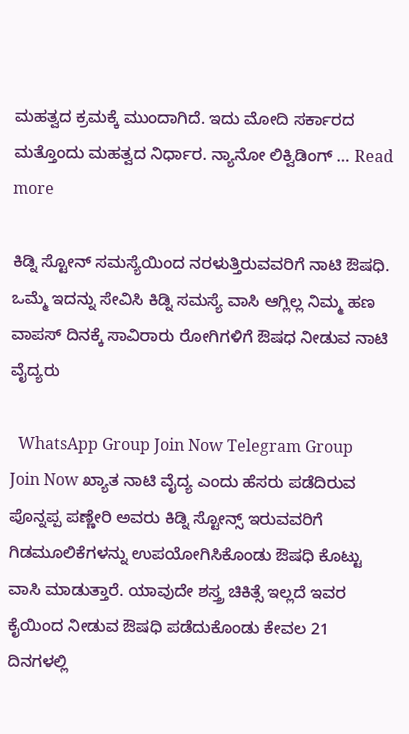ಮಹತ್ವದ ಕ್ರಮಕ್ಕೆ ಮುಂದಾಗಿದೆ. ಇದು ಮೋದಿ ಸರ್ಕಾರದ ಮತ್ತೊಂದು ಮಹತ್ವದ ನಿರ್ಧಾರ. ನ್ಯಾನೋ ಲಿಕ್ವಿಡಿಂಗ್ … Read more

ಕಿಡ್ನಿ ಸ್ಟೋನ್ ಸಮಸ್ಯೆಯಿಂದ ನರಳುತ್ತಿರುವವರಿಗೆ ನಾಟಿ ಔಷಧಿ. ಒಮ್ಮೆ ಇದನ್ನು ಸೇವಿಸಿ ಕಿಡ್ನಿ ಸಮಸ್ಯೆ ವಾಸಿ ಆಗ್ಲಿಲ್ಲ ನಿಮ್ಮ ಹಣ ವಾಪಸ್ ದಿನಕ್ಕೆ ಸಾವಿರಾರು ರೋಗಿಗಳಿಗೆ ಔಷಧ ನೀಡುವ ನಾಟಿ ವೈದ್ಯರು

  WhatsApp Group Join Now Telegram Group Join Now ಖ್ಯಾತ ನಾಟಿ ವೈದ್ಯ ಎಂದು ಹೆಸರು ಪಡೆದಿರುವ ಪೊನ್ನಪ್ಪ ಪಣ್ಣೇರಿ ಅವರು ಕಿಡ್ನಿ ಸ್ಟೋನ್ಸ್ ಇರುವವರಿಗೆ ಗಿಡಮೂಲಿಕೆಗಳನ್ನು ಉಪಯೋಗಿಸಿಕೊಂಡು ಔಷಧಿ ಕೊಟ್ಟು ವಾಸಿ ಮಾಡುತ್ತಾರೆ. ಯಾವುದೇ ಶಸ್ತ್ರ ಚಿಕಿತ್ಸೆ ಇಲ್ಲದೆ ಇವರ ಕೈಯಿಂದ ನೀಡುವ ಔಷಧಿ ಪಡೆದುಕೊಂಡು ಕೇವಲ 21 ದಿನಗಳಲ್ಲಿ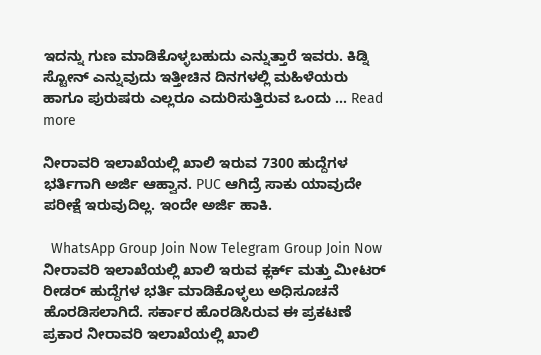ಇದನ್ನು ಗುಣ ಮಾಡಿಕೊಳ್ಳಬಹುದು ಎನ್ನುತ್ತಾರೆ ಇವರು. ಕಿಡ್ನಿ ಸ್ಟೋನ್ ಎನ್ನುವುದು ಇತ್ತೀಚಿನ ದಿನಗಳಲ್ಲಿ ಮಹಿಳೆಯರು ಹಾಗೂ ಪುರುಷರು ಎಲ್ಲರೂ ಎದುರಿಸುತ್ತಿರುವ ಒಂದು … Read more

ನೀರಾವರಿ ಇಲಾಖೆಯಲ್ಲಿ ಖಾಲಿ ಇರುವ 7300 ಹುದ್ದೆಗಳ ಭರ್ತಿಗಾಗಿ ಅರ್ಜಿ ಆಹ್ವಾನ. PUC ಆಗಿದ್ರೆ ಸಾಕು ಯಾವುದೇ ಪರೀಕ್ಷೆ ಇರುವುದಿಲ್ಲ. ಇಂದೇ ಅರ್ಜಿ ಹಾಕಿ.

  WhatsApp Group Join Now Telegram Group Join Now ನೀರಾವರಿ ಇಲಾಖೆಯಲ್ಲಿ ಖಾಲಿ ಇರುವ ಕ್ಲರ್ಕ್ ಮತ್ತು ಮೀಟರ್ ರೀಡರ್ ಹುದ್ದೆಗಳ ಭರ್ತಿ ಮಾಡಿಕೊಳ್ಳಲು ಅಧಿಸೂಚನೆ ಹೊರಡಿಸಲಾಗಿದೆ. ಸರ್ಕಾರ ಹೊರಡಿಸಿರುವ ಈ ಪ್ರಕಟಣೆ ಪ್ರಕಾರ ನೀರಾವರಿ ಇಲಾಖೆಯಲ್ಲಿ ಖಾಲಿ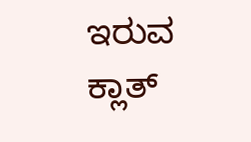ಇರುವ ಕ್ಲಾತ್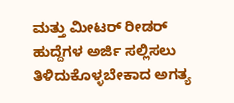ಮತ್ತು ಮೀಟರ್ ರೀಡರ್ ಹುದ್ದೆಗಳ ಅರ್ಜಿ ಸಲ್ಲಿಸಲು ತಿಳಿದುಕೊಳ್ಳಬೇಕಾದ ಅಗತ್ಯ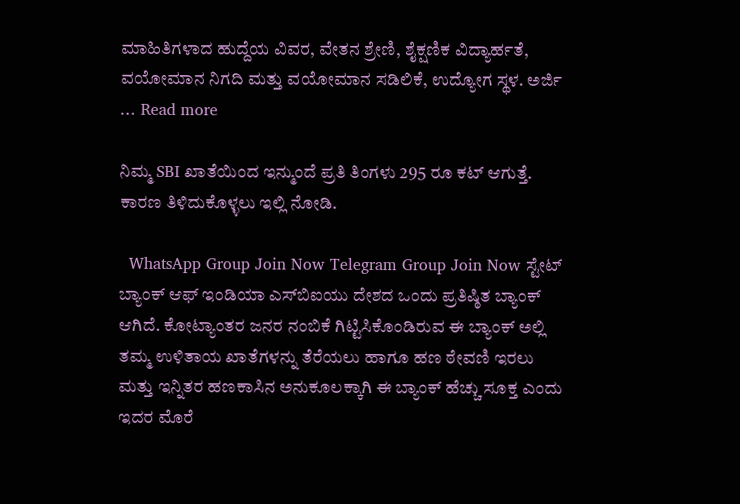ಮಾಹಿತಿಗಳಾದ ಹುದ್ದೆಯ ವಿವರ, ವೇತನ ಶ್ರೇಣಿ, ಶೈಕ್ಷಣಿಕ ವಿದ್ಯಾರ್ಹತೆ, ವಯೋಮಾನ ನಿಗದಿ ಮತ್ತು ವಯೋಮಾನ ಸಡಿಲಿಕೆ, ಉದ್ಯೋಗ ಸ್ಥಳ. ಅರ್ಜಿ … Read more

ನಿಮ್ಮ SBI ಖಾತೆಯಿಂದ ಇನ್ಮುಂದೆ ಪ್ರತಿ ತಿಂಗಳು 295 ರೂ ಕಟ್ ಆಗುತ್ತೆ. ಕಾರಣ ತಿಳಿದುಕೊಳ್ಳಲು ಇಲ್ಲಿ ನೋಡಿ.

  WhatsApp Group Join Now Telegram Group Join Now ಸ್ಟೇಟ್ ಬ್ಯಾಂಕ್ ಆಫ್ ಇಂಡಿಯಾ ಎಸ್‌ಬಿಐಯು ದೇಶದ ಒಂದು ಪ್ರತಿಷ್ಠಿತ ಬ್ಯಾಂಕ್ ಆಗಿದೆ. ಕೋಟ್ಯಾಂತರ ಜನರ ನಂಬಿಕೆ ಗಿಟ್ಟಿಸಿಕೊಂಡಿರುವ ಈ ಬ್ಯಾಂಕ್ ಅಲ್ಲಿ ತಮ್ಮ ಉಳಿತಾಯ ಖಾತೆಗಳನ್ನು ತೆರೆಯಲು ಹಾಗೂ ಹಣ ಠೇವಣಿ ಇರಲು ಮತ್ತು ಇನ್ನಿತರ ಹಣಕಾಸಿನ ಅನುಕೂಲಕ್ಕಾಗಿ ಈ ಬ್ಯಾಂಕ್ ಹೆಚ್ಚು ಸೂಕ್ತ ಎಂದು ಇದರ ಮೊರೆ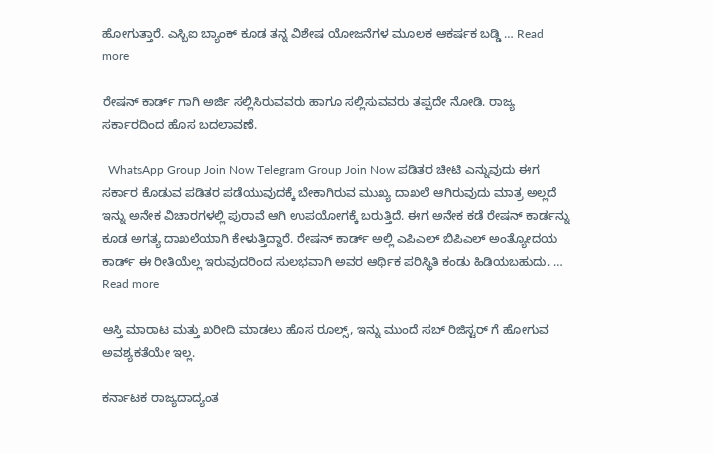ಹೋಗುತ್ತಾರೆ. ಎಸ್ಬಿಐ ಬ್ಯಾಂಕ್ ಕೂಡ ತನ್ನ ವಿಶೇಷ ಯೋಜನೆಗಳ ಮೂಲಕ ಆಕರ್ಷಕ ಬಡ್ಡಿ … Read more

ರೇಷನ್ ಕಾರ್ಡ್ ಗಾಗಿ ಅರ್ಜಿ ಸಲ್ಲಿಸಿರುವವರು ಹಾಗೂ ಸಲ್ಲಿಸುವವರು ತಪ್ಪದೇ ನೋಡಿ. ರಾಜ್ಯ ಸರ್ಕಾರದಿಂದ ಹೊಸ ಬದಲಾವಣೆ.

  WhatsApp Group Join Now Telegram Group Join Now ಪಡಿತರ ಚೀಟಿ ಎನ್ನುವುದು ಈಗ ಸರ್ಕಾರ ಕೊಡುವ ಪಡಿತರ ಪಡೆಯುವುದಕ್ಕೆ ಬೇಕಾಗಿರುವ ಮುಖ್ಯ ದಾಖಲೆ ಆಗಿರುವುದು ಮಾತ್ರ ಅಲ್ಲದೆ ಇನ್ನು ಅನೇಕ ವಿಚಾರಗಳಲ್ಲಿ ಪುರಾವೆ ಆಗಿ ಉಪಯೋಗಕ್ಕೆ ಬರುತ್ತಿದೆ. ಈಗ ಅನೇಕ ಕಡೆ ರೇಷನ್ ಕಾರ್ಡನ್ನು ಕೂಡ ಅಗತ್ಯ ದಾಖಲೆಯಾಗಿ ಕೇಳುತ್ತಿದ್ದಾರೆ. ರೇಷನ್ ಕಾರ್ಡ್ ಅಲ್ಲಿ ಎಪಿಎಲ್ ಬಿಪಿಎಲ್ ಅಂತ್ಯೋದಯ ಕಾರ್ಡ್ ಈ ರೀತಿಯೆಲ್ಲ ಇರುವುದರಿಂದ ಸುಲಭವಾಗಿ ಅವರ ಆರ್ಥಿಕ ಪರಿಸ್ಥಿತಿ ಕಂಡು ಹಿಡಿಯಬಹುದು. … Read more

ಆಸ್ತಿ ಮಾರಾಟ ಮತ್ತು ಖರೀದಿ ಮಾಡಲು ಹೊಸ ರೂಲ್ಸ್, ಇನ್ನು ಮುಂದೆ ಸಬ್ ರಿಜಿಸ್ಟರ್ ಗೆ ಹೋಗುವ ಅವಶ್ಯಕತೆಯೇ ಇಲ್ಲ.

ಕರ್ನಾಟಕ ರಾಜ್ಯದಾದ್ಯಂತ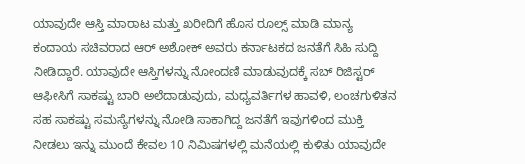ಯಾವುದೇ ಆಸ್ತಿ ಮಾರಾಟ ಮತ್ತು ಖರೀದಿಗೆ ಹೊಸ ರೂಲ್ಸ್ ಮಾಡಿ ಮಾನ್ಯ ಕಂದಾಯ ಸಚಿವರಾದ ಆರ್ ಅಶೋಕ್ ಅವರು ಕರ್ನಾಟಕದ ಜನತೆಗೆ ಸಿಹಿ ಸುದ್ದಿ ನೀಡಿದ್ದಾರೆ. ಯಾವುದೇ ಆಸ್ತಿಗಳನ್ನು ನೋಂದಣಿ ಮಾಡುವುದಕ್ಕೆ ಸಬ್ ರಿಜಿಸ್ಟರ್ ಆಫೀಸಿಗೆ ಸಾಕಷ್ಟು ಬಾರಿ ಅಲೆದಾಡುವುದು, ಮಧ್ಯವರ್ತಿಗಳ ಹಾವಳಿ, ಲಂಚಗುಳಿತನ ಸಹ ಸಾಕಷ್ಟು ಸಮಸ್ಯೆಗಳನ್ನು ನೋಡಿ ಸಾಕಾಗಿದ್ದ ಜನತೆಗೆ ಇವುಗಳಿಂದ ಮುಕ್ತಿ ನೀಡಲು ಇನ್ನು ಮುಂದೆ ಕೇವಲ 10 ನಿಮಿಷಗಳಲ್ಲಿ ಮನೆಯಲ್ಲಿ ಕುಳಿತು ಯಾವುದೇ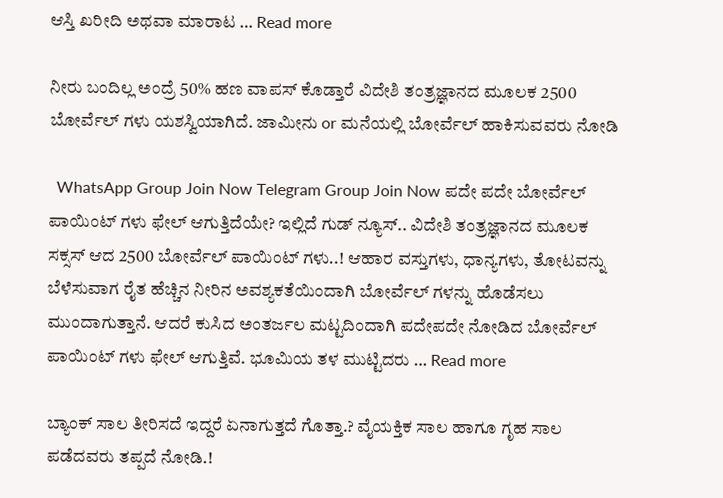ಆಸ್ತಿ ಖರೀದಿ ಅಥವಾ ಮಾರಾಟ … Read more

ನೀರು ಬಂದಿಲ್ಲ ಅಂದ್ರೆ 50% ಹಣ ವಾಪಸ್ ಕೊಡ್ತಾರೆ ವಿದೇಶಿ ತಂತ್ರಜ್ಞಾನದ ಮೂಲಕ 2500 ಬೋರ್ವೆಲ್ ಗಳು ಯಶಸ್ವಿಯಾಗಿದೆ. ಜಾಮೀನು or ಮನೆಯಲ್ಲಿ ಬೋರ್ವೆಲ್ ಹಾಕಿಸುವವರು ನೋಡಿ

  WhatsApp Group Join Now Telegram Group Join Now ಪದೇ ಪದೇ ಬೋರ್ವೆಲ್ ಪಾಯಿಂಟ್ ಗಳು ಫೇಲ್ ಆಗುತ್ತಿದೆಯೇ? ಇಲ್ಲಿದೆ ಗುಡ್ ನ್ಯೂಸ್.. ವಿದೇಶಿ ತಂತ್ರಜ್ಞಾನದ ಮೂಲಕ ಸಕ್ಸಸ್ ಆದ 2500 ಬೋರ್ವೆಲ್ ಪಾಯಿಂಟ್ ಗಳು..! ಆಹಾರ ವಸ್ತುಗಳು, ಧಾನ್ಯಗಳು, ತೋಟವನ್ನು ಬೆಳೆಸುವಾಗ ರೈತ ಹೆಚ್ಚಿನ ನೀರಿನ ಅವಶ್ಯಕತೆಯಿಂದಾಗಿ ಬೋರ್ವೆಲ್ ಗಳನ್ನು ಹೊಡೆಸಲು ಮುಂದಾಗುತ್ತಾನೆ. ಆದರೆ ಕುಸಿದ ಅಂತರ್ಜಲ ಮಟ್ಟದಿಂದಾಗಿ ಪದೇಪದೇ ನೋಡಿದ ಬೋರ್ವೆಲ್ ಪಾಯಿಂಟ್ ಗಳು ಫೇಲ್ ಆಗುತ್ತಿವೆ. ಭೂಮಿಯ ತಳ ಮುಟ್ಟಿದರು … Read more

ಬ್ಯಾಂಕ್ ಸಾಲ ತೀರಿಸದೆ ಇದ್ದರೆ ಏನಾಗುತ್ತದೆ ಗೊತ್ತಾ.? ವೈಯಕ್ತಿಕ ಸಾಲ ಹಾಗೂ ಗೃಹ ಸಾಲ ಪಡೆದವರು ತಪ್ಪದೆ ನೋಡಿ.!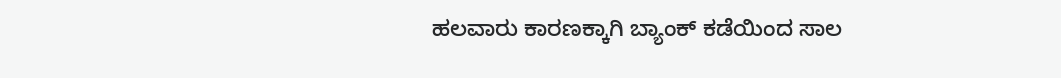ಹಲವಾರು ಕಾರಣಕ್ಕಾಗಿ ಬ್ಯಾಂಕ್ ಕಡೆಯಿಂದ ಸಾಲ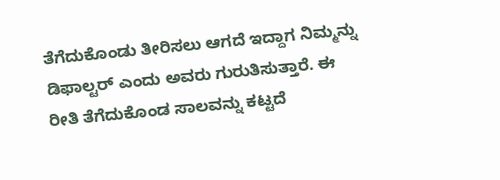ತೆಗೆದುಕೊಂಡು ತೀರಿಸಲು ಆಗದೆ ಇದ್ದಾಗ ನಿಮ್ಮನ್ನು ಡಿಫಾಲ್ಟರ್ ಎಂದು ಅವರು ಗುರುತಿಸುತ್ತಾರೆ. ಈ ರೀತಿ ತೆಗೆದುಕೊಂಡ ಸಾಲವನ್ನು ಕಟ್ಟದೆ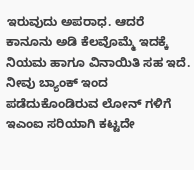ಇರುವುದು ಅಪರಾಧ. ಆದರೆ ಕಾನೂನು ಅಡಿ ಕೆಲವೊಮ್ಮೆ ಇದಕ್ಕೆ ನಿಯಮ ಹಾಗೂ ವಿನಾಯಿತಿ ಸಹ ಇದೆ. ನೀವು ಬ್ಯಾಂಕ್ ಇಂದ ಪಡೆದುಕೊಂಡಿರುವ ಲೋನ್ ಗಳಿಗೆ ಇಎಂಐ ಸರಿಯಾಗಿ ಕಟ್ಟದೇ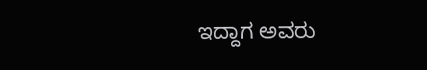ಇದ್ದಾಗ ಅವರು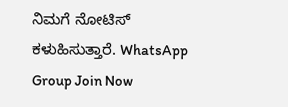ನಿಮಗೆ ನೋಟಿಸ್ ಕಳುಹಿಸುತ್ತಾರೆ. WhatsApp Group Join Now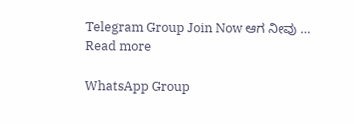Telegram Group Join Now ಆಗ ನೀವು … Read more

WhatsApp Group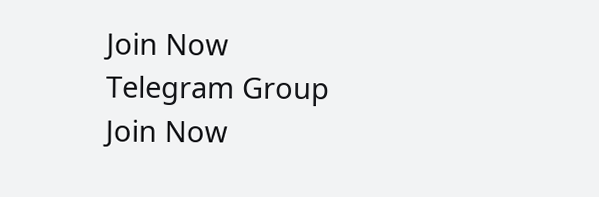Join Now
Telegram Group Join Now